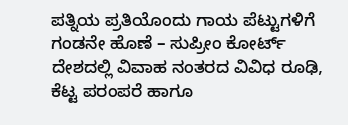ಪತ್ನಿಯ ಪ್ರತಿಯೊಂದು ಗಾಯ ಪೆಟ್ಟುಗಳಿಗೆ ಗಂಡನೇ ಹೊಣೆ – ಸುಪ್ರೀಂ ಕೋರ್ಟ್
ದೇಶದಲ್ಲಿ ವಿವಾಹ ನಂತರದ ವಿವಿಧ ರೂಢಿ, ಕೆಟ್ಟ ಪರಂಪರೆ ಹಾಗೂ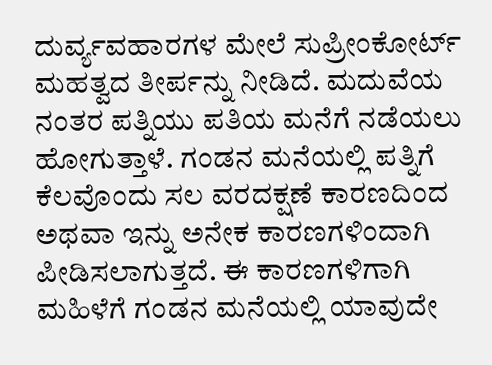ದುರ್ವ್ಯವಹಾರಗಳ ಮೇಲೆ ಸುಪ್ರೀಂಕೋರ್ಟ್ ಮಹತ್ವದ ತೀರ್ಪನ್ನು ನೀಡಿದೆ. ಮದುವೆಯ ನಂತರ ಪತ್ನಿಯು ಪತಿಯ ಮನೆಗೆ ನಡೆಯಲು ಹೋಗುತ್ತಾಳೆ. ಗಂಡನ ಮನೆಯಲ್ಲಿ ಪತ್ನಿಗೆ ಕೆಲವೊಂದು ಸಲ ವರದಕ್ಷಣೆ ಕಾರಣದಿಂದ ಅಥವಾ ಇನ್ನು ಅನೇಕ ಕಾರಣಗಳಿಂದಾಗಿ ಪೀಡಿಸಲಾಗುತ್ತದೆ. ಈ ಕಾರಣಗಳಿಗಾಗಿ ಮಹಿಳೆಗೆ ಗಂಡನ ಮನೆಯಲ್ಲಿ ಯಾವುದೇ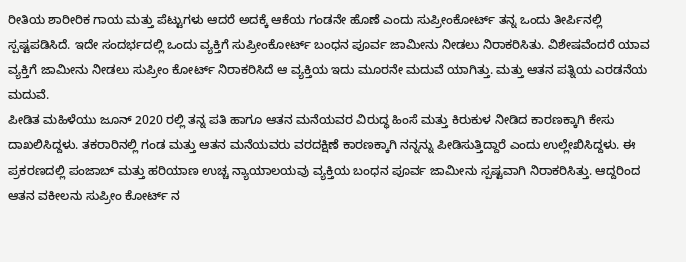ರೀತಿಯ ಶಾರೀರಿಕ ಗಾಯ ಮತ್ತು ಪೆಟ್ಟುಗಳು ಆದರೆ ಅದಕ್ಕೆ ಆಕೆಯ ಗಂಡನೇ ಹೊಣೆ ಎಂದು ಸುಪ್ರೀಂಕೋರ್ಟ್ ತನ್ನ ಒಂದು ತೀರ್ಪಿನಲ್ಲಿ ಸ್ಪಷ್ಟಪಡಿಸಿದೆ. ಇದೇ ಸಂದರ್ಭದಲ್ಲಿ ಒಂದು ವ್ಯಕ್ತಿಗೆ ಸುಪ್ರೀಂಕೋರ್ಟ್ ಬಂಧನ ಪೂರ್ವ ಜಾಮೀನು ನೀಡಲು ನಿರಾಕರಿಸಿತು. ವಿಶೇಷವೆಂದರೆ ಯಾವ ವ್ಯಕ್ತಿಗೆ ಜಾಮೀನು ನೀಡಲು ಸುಪ್ರೀಂ ಕೋರ್ಟ್ ನಿರಾಕರಿಸಿದೆ ಆ ವ್ಯಕ್ತಿಯ ಇದು ಮೂರನೇ ಮದುವೆ ಯಾಗಿತ್ತು. ಮತ್ತು ಆತನ ಪತ್ನಿಯ ಎರಡನೆಯ ಮದುವೆ.
ಪೀಡಿತ ಮಹಿಳೆಯು ಜೂನ್ 2020 ರಲ್ಲಿ ತನ್ನ ಪತಿ ಹಾಗೂ ಆತನ ಮನೆಯವರ ವಿರುದ್ಧ ಹಿಂಸೆ ಮತ್ತು ಕಿರುಕುಳ ನೀಡಿದ ಕಾರಣಕ್ಕಾಗಿ ಕೇಸು ದಾಖಲಿಸಿದ್ದಳು. ತಕರಾರಿನಲ್ಲಿ ಗಂಡ ಮತ್ತು ಆತನ ಮನೆಯವರು ವರದಕ್ಷಿಣೆ ಕಾರಣಕ್ಕಾಗಿ ನನ್ನನ್ನು ಪೀಡಿಸುತ್ತಿದ್ದಾರೆ ಎಂದು ಉಲ್ಲೇಖಿಸಿದ್ದಳು. ಈ ಪ್ರಕರಣದಲ್ಲಿ ಪಂಜಾಬ್ ಮತ್ತು ಹರಿಯಾಣ ಉಚ್ಚ ನ್ಯಾಯಾಲಯವು ವ್ಯಕ್ತಿಯ ಬಂಧನ ಪೂರ್ವ ಜಾಮೀನು ಸ್ಪಷ್ಟವಾಗಿ ನಿರಾಕರಿಸಿತ್ತು. ಆದ್ದರಿಂದ ಆತನ ವಕೀಲನು ಸುಪ್ರೀಂ ಕೋರ್ಟ್ ನ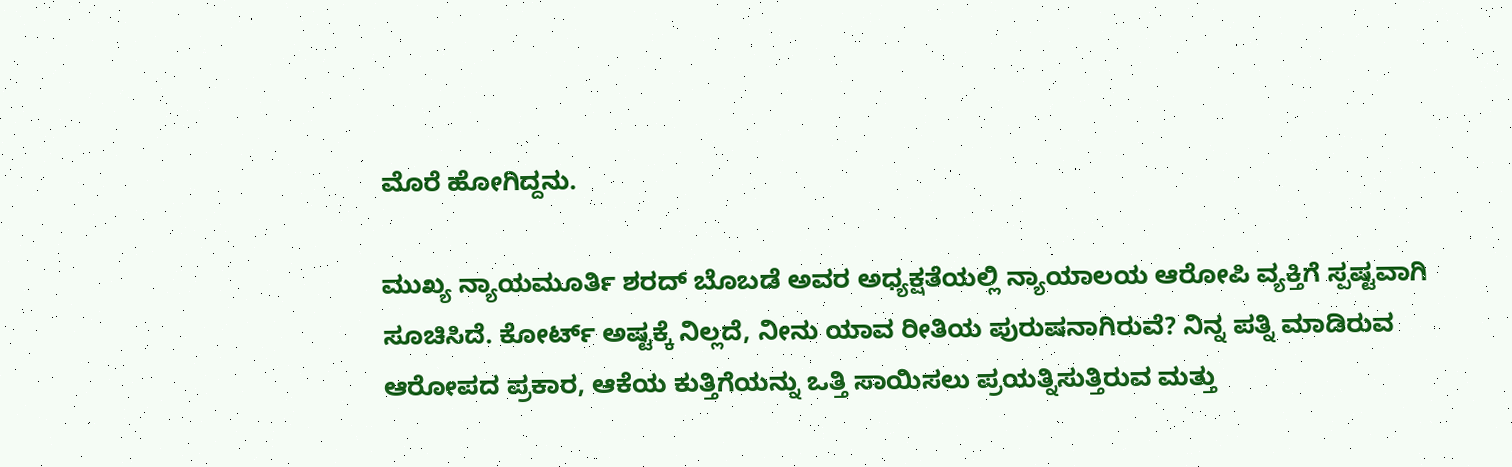ಮೊರೆ ಹೋಗಿದ್ದನು.

ಮುಖ್ಯ ನ್ಯಾಯಮೂರ್ತಿ ಶರದ್ ಬೊಬಡೆ ಅವರ ಅಧ್ಯಕ್ಷತೆಯಲ್ಲಿ ನ್ಯಾಯಾಲಯ ಆರೋಪಿ ವ್ಯಕ್ತಿಗೆ ಸ್ಪಷ್ಟವಾಗಿ ಸೂಚಿಸಿದೆ. ಕೋರ್ಟ್ ಅಷ್ಟಕ್ಕೆ ನಿಲ್ಲದೆ, ನೀನು ಯಾವ ರೀತಿಯ ಪುರುಷನಾಗಿರುವೆ? ನಿನ್ನ ಪತ್ನಿ ಮಾಡಿರುವ ಆರೋಪದ ಪ್ರಕಾರ, ಆಕೆಯ ಕುತ್ತಿಗೆಯನ್ನು ಒತ್ತಿ ಸಾಯಿಸಲು ಪ್ರಯತ್ನಿಸುತ್ತಿರುವ ಮತ್ತು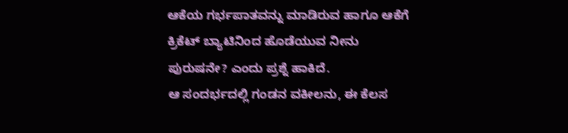ಆಕೆಯ ಗರ್ಭಪಾತವನ್ನು ಮಾಡಿರುವ ಹಾಗೂ ಆಕೆಗೆ ಕ್ರಿಕೆಟ್ ಬ್ಯಾಟಿನಿಂದ ಹೊಡೆಯುವ ನೀನು ಪುರುಷನೇ? ಎಂದು ಪ್ರಶ್ನೆ ಹಾಕಿದೆ.
ಆ ಸಂದರ್ಭದಲ್ಲಿ ಗಂಡನ ವಕೀಲನು, ಈ ಕೆಲಸ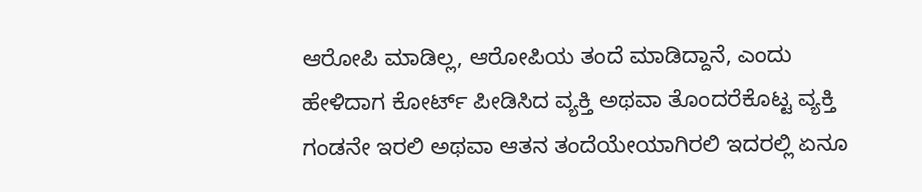ಆರೋಪಿ ಮಾಡಿಲ್ಲ, ಆರೋಪಿಯ ತಂದೆ ಮಾಡಿದ್ದಾನೆ, ಎಂದು ಹೇಳಿದಾಗ ಕೋರ್ಟ್ ಪೀಡಿಸಿದ ವ್ಯಕ್ತಿ ಅಥವಾ ತೊಂದರೆಕೊಟ್ಟ ವ್ಯಕ್ತಿ ಗಂಡನೇ ಇರಲಿ ಅಥವಾ ಆತನ ತಂದೆಯೇಯಾಗಿರಲಿ ಇದರಲ್ಲಿ ಏನೂ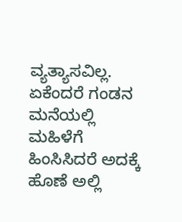ವ್ಯತ್ಯಾಸವಿಲ್ಲ. ಏಕೆಂದರೆ ಗಂಡನ ಮನೆಯಲ್ಲಿ ಮಹಿಳೆಗೆ ಹಿಂಸಿಸಿದರೆ ಅದಕ್ಕೆ ಹೊಣೆ ಅಲ್ಲಿ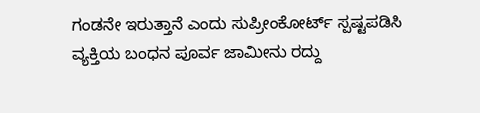ಗಂಡನೇ ಇರುತ್ತಾನೆ ಎಂದು ಸುಪ್ರೀಂಕೋರ್ಟ್ ಸ್ಪಷ್ಟಪಡಿಸಿ ವ್ಯಕ್ತಿಯ ಬಂಧನ ಪೂರ್ವ ಜಾಮೀನು ರದ್ದು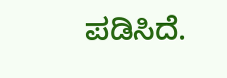ಪಡಿಸಿದೆ.